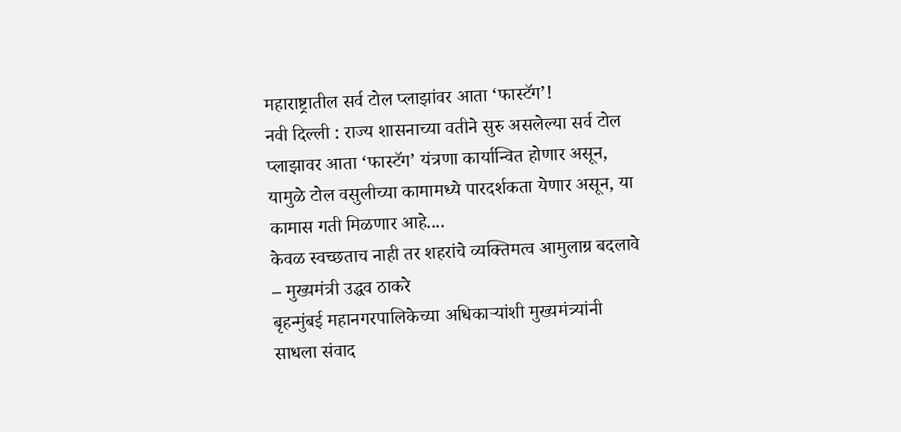महाराष्ट्रातील सर्व टोल प्लाझांवर आता ‘फास्टॅग’!
नवी दिल्ली : राज्य शासनाच्या वतीने सुरु असलेल्या सर्व टोल प्लाझावर आता ‘फास्टॅग’ यंत्रणा कार्यान्वित होणार असून, यामुळे टोल वसुलीच्या कामामध्ये पारदर्शकता येणार असून, या कामास गती मिळणार आहे....
केवळ स्वच्छताच नाही तर शहरांचे व्यक्तिमत्व आमुलाग्र बदलावे – मुख्यमंत्री उद्धव ठाकरे
बृहन्मुंबई महानगरपालिकेच्या अधिकाऱ्यांशी मुख्यमंत्र्यांनी साधला संवाद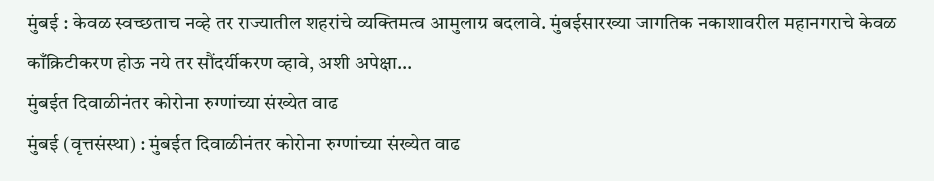मुंबई : केवळ स्वच्छताच नव्हे तर राज्यातील शहरांचे व्यक्तिमत्व आमुलाग्र बदलावे. मुंबईसारख्या जागतिक नकाशावरील महानगराचे केवळ काँक्रिटीकरण होऊ नये तर सौंदर्यीकरण व्हावे, अशी अपेक्षा...
मुंबईत दिवाळीनंतर कोरोना रुग्णांच्या संख्येत वाढ
मुंबई (वृत्तसंस्था) : मुंबईत दिवाळीनंतर कोरोना रुग्णांच्या संख्येत वाढ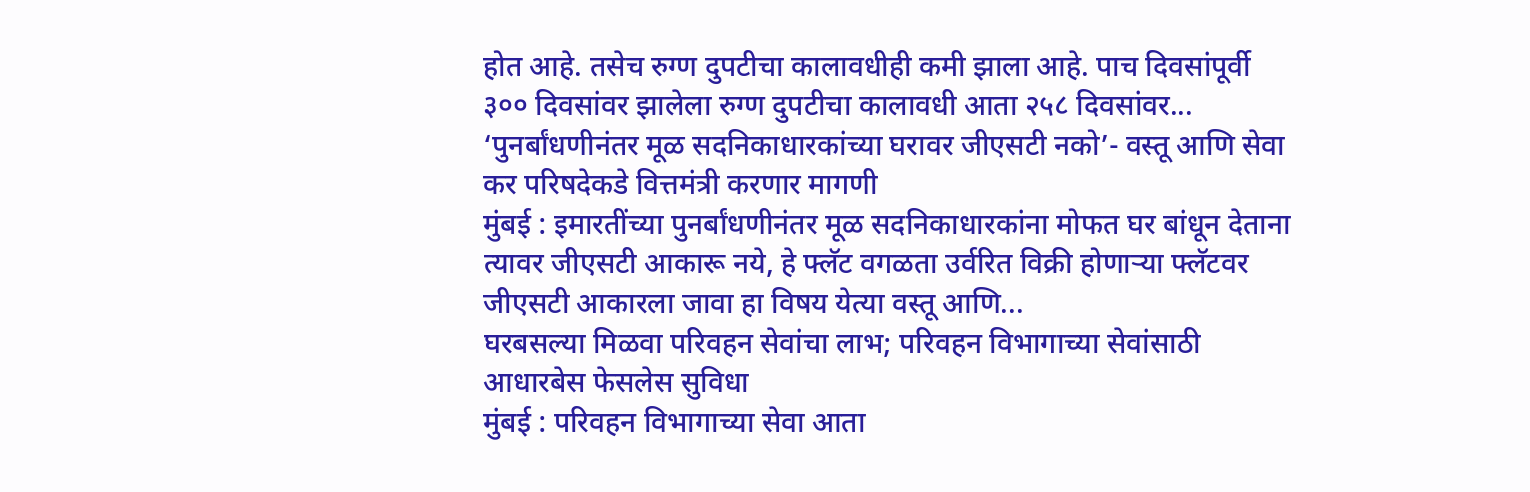होत आहे. तसेच रुग्ण दुपटीचा कालावधीही कमी झाला आहे. पाच दिवसांपूर्वी ३०० दिवसांवर झालेला रुग्ण दुपटीचा कालावधी आता २५८ दिवसांवर...
‘पुनर्बांधणीनंतर मूळ सदनिकाधारकांच्या घरावर जीएसटी नको’- वस्तू आणि सेवा कर परिषदेकडे वित्तमंत्री करणार मागणी
मुंबई : इमारतींच्या पुनर्बांधणीनंतर मूळ सदनिकाधारकांना मोफत घर बांधून देताना त्यावर जीएसटी आकारू नये, हे फ्लॅट वगळता उर्वरित विक्री होणाऱ्या फ्लॅटवर जीएसटी आकारला जावा हा विषय येत्या वस्तू आणि...
घरबसल्या मिळवा परिवहन सेवांचा लाभ; परिवहन विभागाच्या सेवांसाठी आधारबेस फेसलेस सुविधा
मुंबई : परिवहन विभागाच्या सेवा आता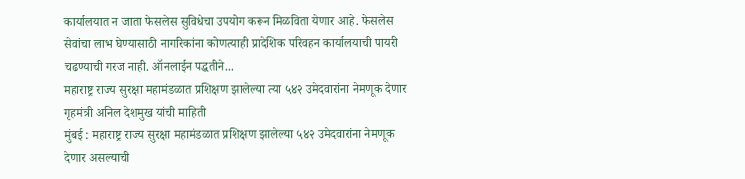कार्यालयात न जाता फेसलेस सुविधेचा उपयोग करून मिळविता येणार आहे. फेसलेस सेवांचा लाभ घेण्यासाठी नागरिकांना कोणत्याही प्रादेशिक परिवहन कार्यालयाची पायरी चढण्याची गरज नाही. ऑनलाईन पद्धतीने...
महाराष्ट्र राज्य सुरक्षा महामंडळात प्रशिक्षण झालेल्या त्या ५४२ उमेदवारांना नेमणूक देणार
गृहमंत्री अनिल देशमुख यांची माहिती
मुंबई : महाराष्ट्र राज्य सुरक्षा महामंडळात प्रशिक्षण झालेल्या ५४२ उमेदवारांना नेमणूक देणार असल्याची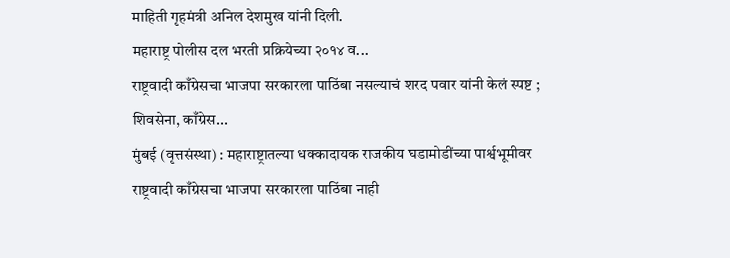माहिती गृहमंत्री अनिल देशमुख यांनी दिली.
महाराष्ट्र पोलीस दल भरती प्रक्रियेच्या २०१४ व...
राष्ट्रवादी काँग्रेसचा भाजपा सरकारला पाठिंबा नसल्याचं शरद पवार यांनी केलं स्पष्ट ; शिवसेना, काँग्रेस...
मुंबई (वृत्तसंस्था) : महाराष्ट्रातल्या धक्कादायक राजकीय घडामोडींच्या पार्श्वभूमीवर राष्ट्रवादी काँग्रेसचा भाजपा सरकारला पाठिंबा नाही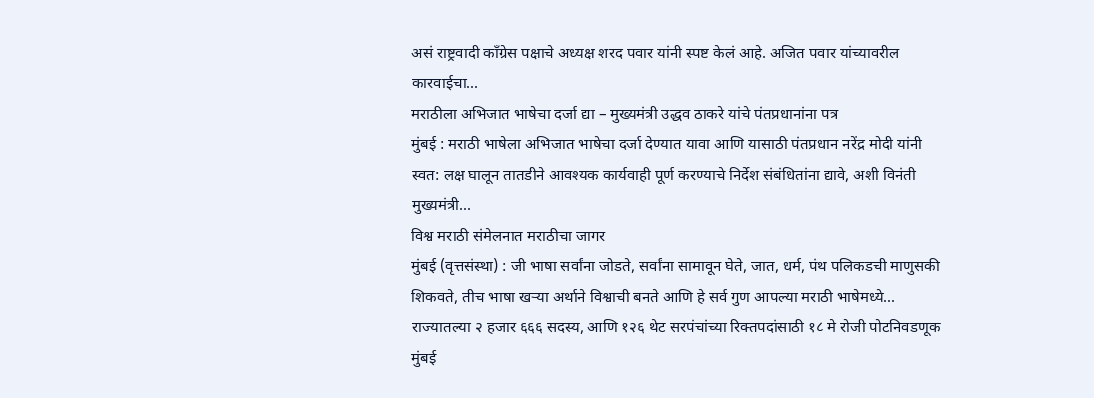असं राष्ट्रवादी काँग्रेस पक्षाचे अध्यक्ष शरद पवार यांनी स्पष्ट केलं आहे. अजित पवार यांच्यावरील कारवाईचा...
मराठीला अभिजात भाषेचा दर्जा द्या – मुख्यमंत्री उद्धव ठाकरे यांचे पंतप्रधानांना पत्र
मुंबई : मराठी भाषेला अभिजात भाषेचा दर्जा देण्यात यावा आणि यासाठी पंतप्रधान नरेंद्र मोदी यांनी स्वत: लक्ष घालून तातडीने आवश्यक कार्यवाही पूर्ण करण्याचे निर्देश संबंधितांना द्यावे, अशी विनंती मुख्यमंत्री...
विश्व मराठी संमेलनात मराठीचा जागर
मुंबई (वृत्तसंस्था) : जी भाषा सर्वांना जोडते, सर्वांना सामावून घेते, जात, धर्म, पंथ पलिकडची माणुसकी शिकवते, तीच भाषा खऱ्या अर्थाने विश्वाची बनते आणि हे सर्व गुण आपल्या मराठी भाषेमध्ये...
राज्यातल्या २ हजार ६६६ सदस्य, आणि १२६ थेट सरपंचांच्या रिक्तपदांसाठी १८ मे रोजी पोटनिवडणूक
मुंबई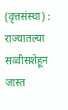(वृत्तसंस्था) : राज्यातल्या सव्वीसशेहून जास्त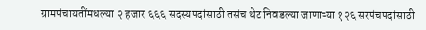ग्रामपंचायतींमधल्या २ हजार ६६६ सदस्यपदांसाठी तसंच थेट निवडल्या जाणाऱ्या १२६ सरपंचपदांसाठी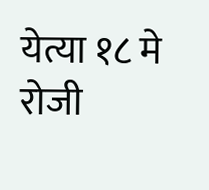येत्या १८ मे रोजी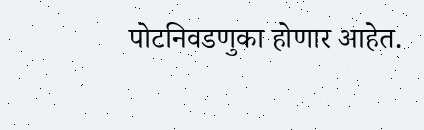पोटनिवडणुका होणार आहेत.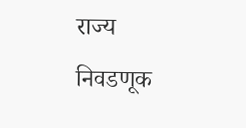राज्य निवडणूक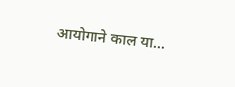आयोगाने काल या...